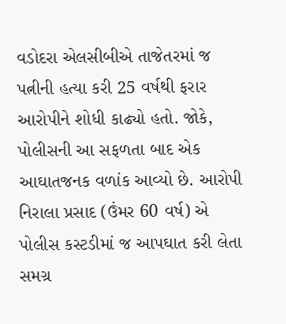વડોદરા એલસીબીએ તાજેતરમાં જ પત્નીની હત્યા કરી 25 વર્ષથી ફરાર આરોપીને શોધી કાઢ્યો હતો. જોકે, પોલીસની આ સફળતા બાદ એક આઘાતજનક વળાંક આવ્યો છે. આરોપી નિરાલા પ્રસાદ (ઉંમર 60 વર્ષ) એ પોલીસ કસ્ટડીમાં જ આપઘાત કરી લેતા સમગ્ર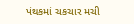પંથકમાં ચકચાર મચી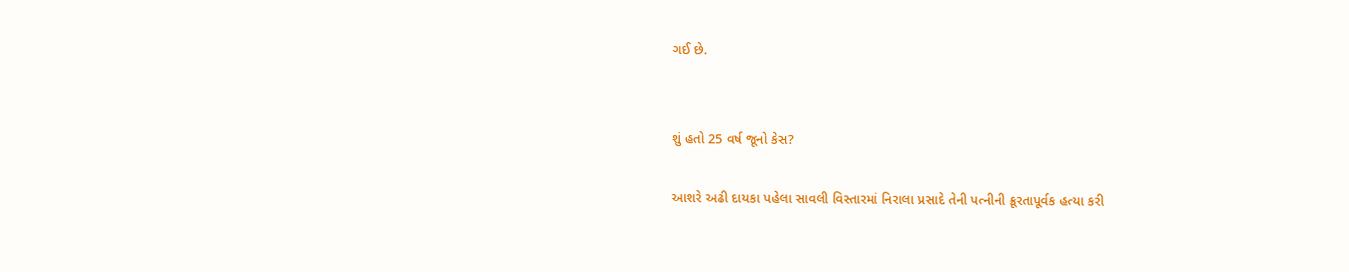ગઈ છે.


શું હતો 25 વર્ષ જૂનો કેસ?

આશરે અઢી દાયકા પહેલા સાવલી વિસ્તારમાં નિરાલા પ્રસાદે તેની પત્નીની ક્રૂરતાપૂર્વક હત્યા કરી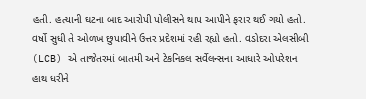હતી. હત્યાની ઘટના બાદ આરોપી પોલીસને થાપ આપીને ફરાર થઈ ગયો હતો. વર્ષો સુધી તે ઓળખ છુપાવીને ઉત્તર પ્રદેશમાં રહી રહ્યો હતો. વડોદરા એલસીબી (LCB) એ તાજેતરમાં બાતમી અને ટેકનિકલ સર્વેલન્સના આધારે ઓપરેશન હાથ ધરીને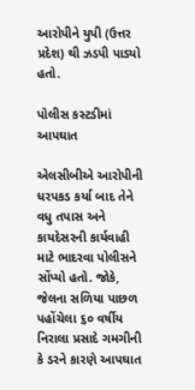આરોપીને યુપી (ઉત્તર પ્રદેશ) થી ઝડપી પાડ્યો હતો.

પોલીસ કસ્ટડીમાં આપઘાત

એલસીબીએ આરોપીની ધરપકડ કર્યા બાદ તેને વધુ તપાસ અને કાયદેસરની કાર્યવાહી માટે ભાદરવા પોલીસને સોંપ્યો હતો. જોકે, જેલના સળિયા પાછળ પહોંચેલા ૬૦ વર્ષીય નિરાલા પ્રસાદે ગમગીની કે ડરને કારણે આપઘાત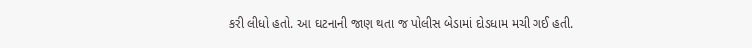કરી લીધો હતો. આ ઘટનાની જાણ થતા જ પોલીસ બેડામાં દોડધામ મચી ગઈ હતી.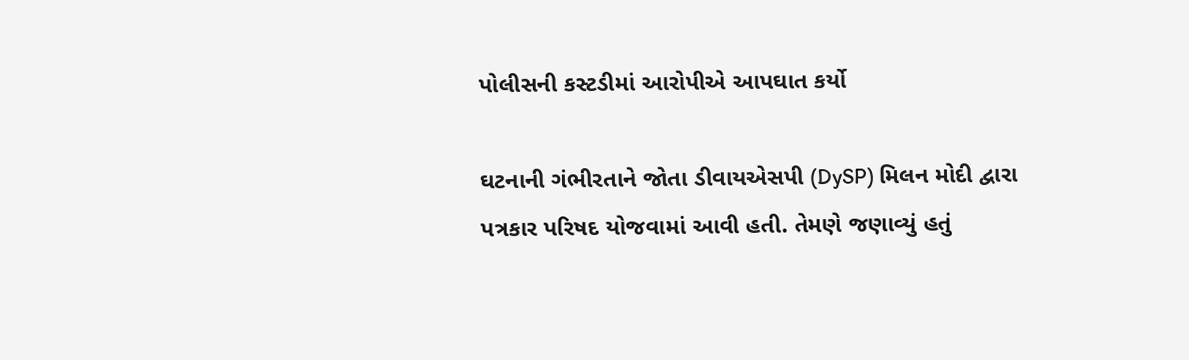પોલીસની કસ્ટડીમાં આરોપીએ આપઘાત કર્યો

ઘટનાની ગંભીરતાને જોતા ડીવાયએસપી (DySP) મિલન મોદી દ્વારા પત્રકાર પરિષદ યોજવામાં આવી હતી. તેમણે જણાવ્યું હતું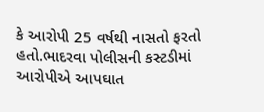કે આરોપી 25 વર્ષથી નાસતો ફરતો હતો.ભાદરવા પોલીસની કસ્ટડીમાં આરોપીએ આપઘાત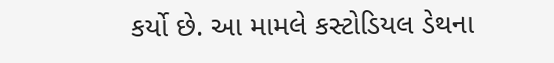કર્યો છે. આ મામલે કસ્ટોડિયલ ડેથના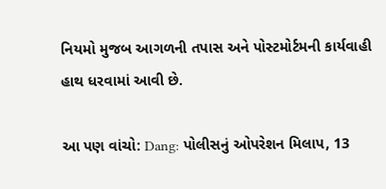નિયમો મુજબ આગળની તપાસ અને પોસ્ટમોર્ટમની કાર્યવાહી હાથ ધરવામાં આવી છે.

આ પણ વાંચો: Dang: પોલીસનું ઓપરેશન મિલાપ, 13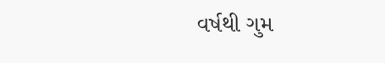વર્ષથી ગુમ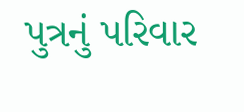પુત્રનું પરિવાર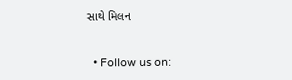સાથે મિલન


  • Follow us on: